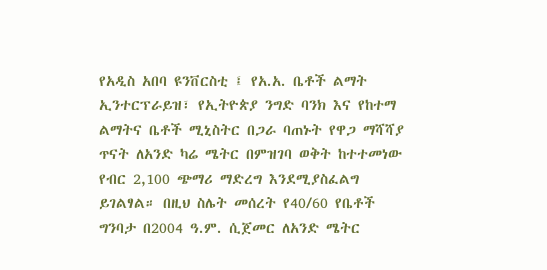የአዲስ አበባ ዩንቨርስቲ ፤ የአ.አ. ቤቶች ልማት ኢንተርፕራይዝ፣ የኢትዮጵያ ንግድ ባንክ እና የከተማ ልማትና ቤቶች ሚኒስትር በጋራ ባጠኑት የዋጋ ማሻሻያ ጥናት ለአንድ ካሬ ሜትር በምዝገባ ወቅት ከተተመነው የብር 2,100 ጭማሪ ማድረግ እንደሚያስፈልግ ይገልፃል። በዚህ ስሌት መሰረት የ40/60 የቤቶች ግንባታ በ2004 ዓ.ም. ሲጀመር ለአንድ ሜትር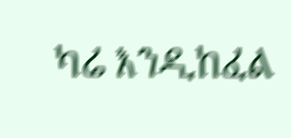ካሬ እንዲከፈል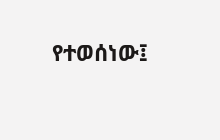የተወሰነው፤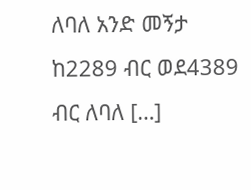ለባለ አንድ መኝታ ከ2289 ብር ወደ4389 ብር ለባለ […]